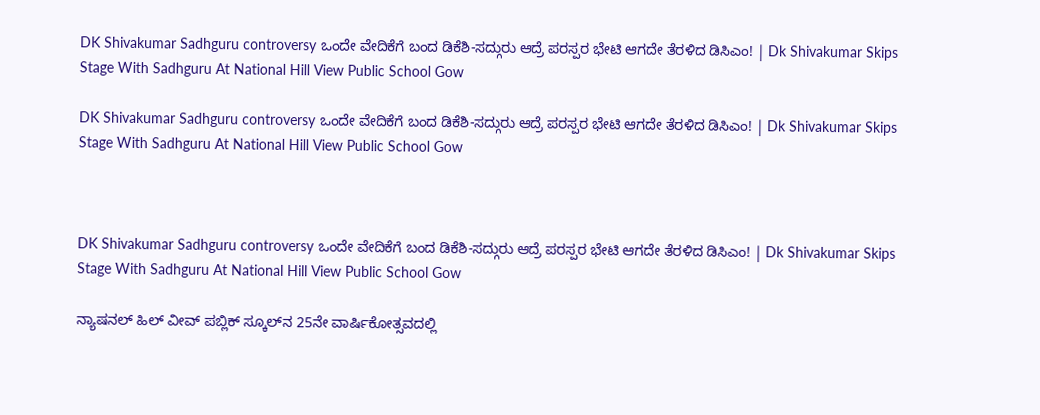DK Shivakumar Sadhguru controversy ಒಂದೇ ವೇದಿಕೆಗೆ ಬಂದ ಡಿಕೆಶಿ-ಸದ್ಗುರು ಆದ್ರೆ ಪರಸ್ಪರ ಭೇಟಿ ಆಗದೇ ತೆರಳಿದ ಡಿಸಿಎಂ! | Dk Shivakumar Skips Stage With Sadhguru At National Hill View Public School Gow

DK Shivakumar Sadhguru controversy ಒಂದೇ ವೇದಿಕೆಗೆ ಬಂದ ಡಿಕೆಶಿ-ಸದ್ಗುರು ಆದ್ರೆ ಪರಸ್ಪರ ಭೇಟಿ ಆಗದೇ ತೆರಳಿದ ಡಿಸಿಎಂ! | Dk Shivakumar Skips Stage With Sadhguru At National Hill View Public School Gow



DK Shivakumar Sadhguru controversy ಒಂದೇ ವೇದಿಕೆಗೆ ಬಂದ ಡಿಕೆಶಿ-ಸದ್ಗುರು ಆದ್ರೆ ಪರಸ್ಪರ ಭೇಟಿ ಆಗದೇ ತೆರಳಿದ ಡಿಸಿಎಂ! | Dk Shivakumar Skips Stage With Sadhguru At National Hill View Public School Gow

ನ್ಯಾಷನಲ್ ಹಿಲ್ ವೀವ್ ಪಬ್ಲಿಕ್ ಸ್ಕೂಲ್‌ನ 25ನೇ ವಾರ್ಷಿಕೋತ್ಸವದಲ್ಲಿ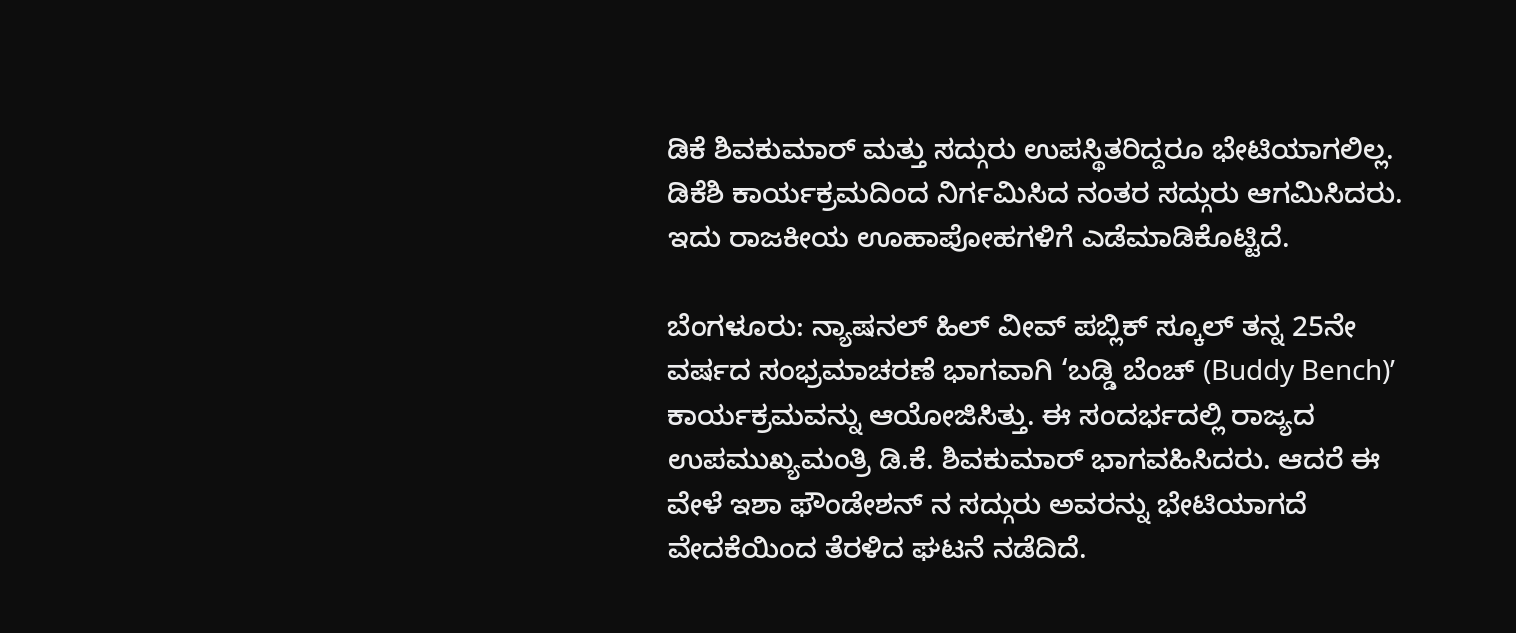ಡಿಕೆ ಶಿವಕುಮಾರ್ ಮತ್ತು ಸದ್ಗುರು ಉಪಸ್ಥಿತರಿದ್ದರೂ ಭೇಟಿಯಾಗಲಿಲ್ಲ. ಡಿಕೆಶಿ ಕಾರ್ಯಕ್ರಮದಿಂದ ನಿರ್ಗಮಿಸಿದ ನಂತರ ಸದ್ಗುರು ಆಗಮಿಸಿದರು. ಇದು ರಾಜಕೀಯ ಊಹಾಪೋಹಗಳಿಗೆ ಎಡೆಮಾಡಿಕೊಟ್ಟಿದೆ.

ಬೆಂಗಳೂರು: ನ್ಯಾಷನಲ್ ಹಿಲ್ ವೀವ್ ಪಬ್ಲಿಕ್ ಸ್ಕೂಲ್ ತನ್ನ 25ನೇ ವರ್ಷದ ಸಂಭ್ರಮಾಚರಣೆ ಭಾಗವಾಗಿ ‘ಬಡ್ಡಿ ಬೆಂಚ್ (Buddy Bench)’ ಕಾರ್ಯಕ್ರಮವನ್ನು ಆಯೋಜಿಸಿತ್ತು. ಈ ಸಂದರ್ಭದಲ್ಲಿ ರಾಜ್ಯದ ಉಪಮುಖ್ಯಮಂತ್ರಿ ಡಿ.ಕೆ. ಶಿವಕುಮಾರ್ ಭಾಗವಹಿಸಿದರು. ಆದರೆ ಈ ವೇಳೆ ಇಶಾ ಫೌಂಡೇಶನ್‌ ನ ಸದ್ಗುರು ಅವರನ್ನು ಭೇಟಿಯಾಗದೆ ವೇದಕೆಯಿಂದ ತೆರಳಿದ ಘಟನೆ ನಡೆದಿದೆ.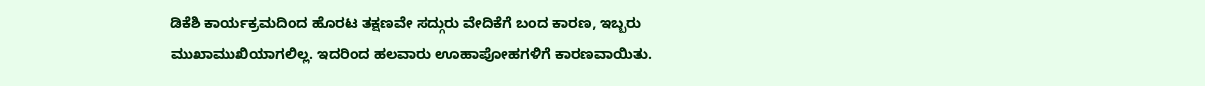ಡಿಕೆಶಿ ಕಾರ್ಯಕ್ರಮದಿಂದ ಹೊರಟ ತಕ್ಷಣವೇ ಸದ್ಗುರು ವೇದಿಕೆಗೆ ಬಂದ ಕಾರಣ, ಇಬ್ಬರು ಮುಖಾಮುಖಿಯಾಗಲಿಲ್ಲ. ಇದರಿಂದ ಹಲವಾರು ಊಹಾಪೋಹಗಳಿಗೆ ಕಾರಣವಾಯಿತು.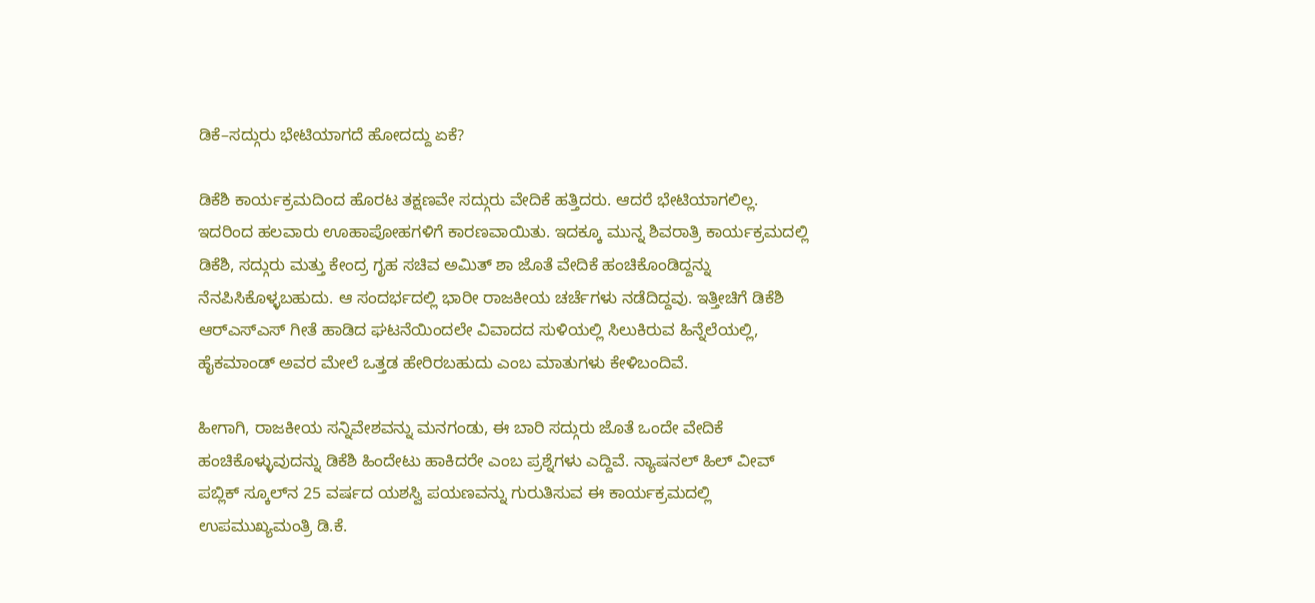ಡಿಕೆ–ಸದ್ಗುರು ಭೇಟಿಯಾಗದೆ ಹೋದದ್ದು ಏಕೆ?

ಡಿಕೆಶಿ ಕಾರ್ಯಕ್ರಮದಿಂದ ಹೊರಟ ತಕ್ಷಣವೇ ಸದ್ಗುರು ವೇದಿಕೆ ಹತ್ತಿದರು. ಆದರೆ ಭೇಟಿಯಾಗಲಿಲ್ಲ. ಇದರಿಂದ ಹಲವಾರು ಊಹಾಪೋಹಗಳಿಗೆ ಕಾರಣವಾಯಿತು. ಇದಕ್ಕೂ ಮುನ್ನ ಶಿವರಾತ್ರಿ ಕಾರ್ಯಕ್ರಮದಲ್ಲಿ ಡಿಕೆಶಿ, ಸದ್ಗುರು ಮತ್ತು ಕೇಂದ್ರ ಗೃಹ ಸಚಿವ ಅಮಿತ್ ಶಾ ಜೊತೆ ವೇದಿಕೆ ಹಂಚಿಕೊಂಡಿದ್ದನ್ನು ನೆನಪಿಸಿಕೊಳ್ಳಬಹುದು. ಆ ಸಂದರ್ಭದಲ್ಲಿ ಭಾರೀ ರಾಜಕೀಯ ಚರ್ಚೆಗಳು ನಡೆದಿದ್ದವು. ಇತ್ತೀಚಿಗೆ ಡಿಕೆಶಿ ಆರ್‌ಎಸ್‌ಎಸ್ ಗೀತೆ ಹಾಡಿದ ಘಟನೆಯಿಂದಲೇ ವಿವಾದದ ಸುಳಿಯಲ್ಲಿ ಸಿಲುಕಿರುವ ಹಿನ್ನೆಲೆಯಲ್ಲಿ, ಹೈಕಮಾಂಡ್ ಅವರ ಮೇಲೆ ಒತ್ತಡ ಹೇರಿರಬಹುದು ಎಂಬ ಮಾತುಗಳು ಕೇಳಿಬಂದಿವೆ.

ಹೀಗಾಗಿ, ರಾಜಕೀಯ ಸನ್ನಿವೇಶವನ್ನು ಮನಗಂಡು, ಈ ಬಾರಿ ಸದ್ಗುರು ಜೊತೆ ಒಂದೇ ವೇದಿಕೆ ಹಂಚಿಕೊಳ್ಳುವುದನ್ನು ಡಿಕೆಶಿ ಹಿಂದೇಟು ಹಾಕಿದರೇ ಎಂಬ ಪ್ರಶ್ನೆಗಳು ಎದ್ದಿವೆ. ನ್ಯಾಷನಲ್ ಹಿಲ್ ವೀವ್ ಪಬ್ಲಿಕ್ ಸ್ಕೂಲ್‌ನ 25 ವರ್ಷದ ಯಶಸ್ವಿ ಪಯಣವನ್ನು ಗುರುತಿಸುವ ಈ ಕಾರ್ಯಕ್ರಮದಲ್ಲಿ ಉಪಮುಖ್ಯಮಂತ್ರಿ ಡಿ.ಕೆ.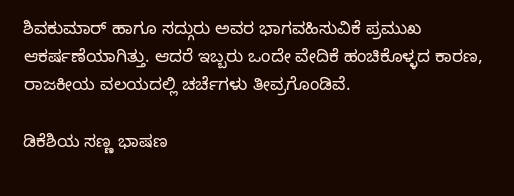ಶಿವಕುಮಾರ್ ಹಾಗೂ ಸದ್ಗುರು ಅವರ ಭಾಗವಹಿಸುವಿಕೆ ಪ್ರಮುಖ ಆಕರ್ಷಣೆಯಾಗಿತ್ತು. ಆದರೆ ಇಬ್ಬರು ಒಂದೇ ವೇದಿಕೆ ಹಂಚಿಕೊಳ್ಳದ ಕಾರಣ, ರಾಜಕೀಯ ವಲಯದಲ್ಲಿ ಚರ್ಚೆಗಳು ತೀವ್ರಗೊಂಡಿವೆ.

ಡಿಕೆಶಿಯ ಸಣ್ಣ ಭಾಷಣ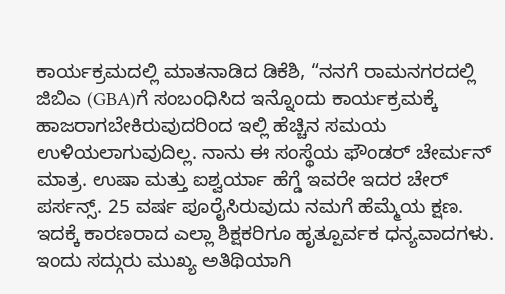ಕಾರ್ಯಕ್ರಮದಲ್ಲಿ ಮಾತನಾಡಿದ ಡಿಕೆಶಿ, “ನನಗೆ ರಾಮನಗರದಲ್ಲಿ ಜಿಬಿಎ (GBA)ಗೆ ಸಂಬಂಧಿಸಿದ ಇನ್ನೊಂದು ಕಾರ್ಯಕ್ರಮಕ್ಕೆ ಹಾಜರಾಗಬೇಕಿರುವುದರಿಂದ ಇಲ್ಲಿ ಹೆಚ್ಚಿನ ಸಮಯ ಉಳಿಯಲಾಗುವುದಿಲ್ಲ. ನಾನು ಈ ಸಂಸ್ಥೆಯ ಫೌಂಡರ್ ಚೇರ್ಮನ್ ಮಾತ್ರ. ಉಷಾ ಮತ್ತು ಐಶ್ವರ್ಯಾ ಹೆಗ್ಡೆ ಇವರೇ ಇದರ ಚೇರ್ ಪರ್ಸನ್ಸ್. 25 ವರ್ಷ ಪೂರೈಸಿರುವುದು ನಮಗೆ ಹೆಮ್ಮೆಯ ಕ್ಷಣ. ಇದಕ್ಕೆ ಕಾರಣರಾದ ಎಲ್ಲಾ ಶಿಕ್ಷಕರಿಗೂ ಹೃತ್ಪೂರ್ವಕ ಧನ್ಯವಾದಗಳು. ಇಂದು ಸದ್ಗುರು ಮುಖ್ಯ ಅತಿಥಿಯಾಗಿ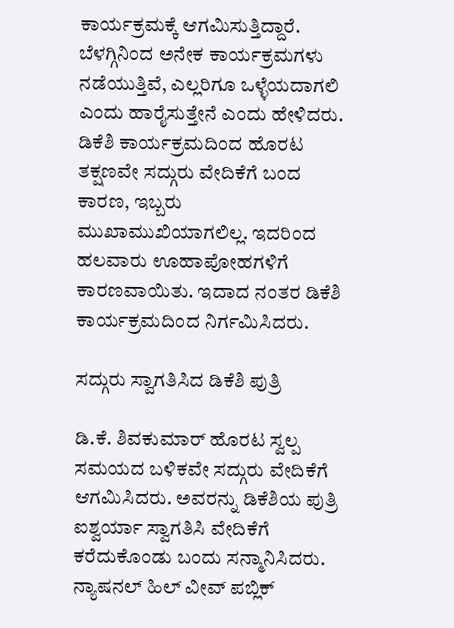ಕಾರ್ಯಕ್ರಮಕ್ಕೆ ಆಗಮಿಸುತ್ತಿದ್ದಾರೆ. ಬೆಳಗ್ಗಿನಿಂದ ಅನೇಕ ಕಾರ್ಯಕ್ರಮಗಳು ನಡೆಯುತ್ತಿವೆ, ಎಲ್ಲರಿಗೂ ಒಳ್ಳೆಯದಾಗಲಿ ಎಂದು ಹಾರೈಸುತ್ತೇನೆ ಎಂದು ಹೇಳಿದರು. ಡಿಕೆಶಿ ಕಾರ್ಯಕ್ರಮದಿಂದ ಹೊರಟ ತಕ್ಷಣವೇ ಸದ್ಗುರು ವೇದಿಕೆಗೆ ಬಂದ ಕಾರಣ, ಇಬ್ಬರು ಮುಖಾಮುಖಿಯಾಗಲಿಲ್ಲ. ಇದರಿಂದ ಹಲವಾರು ಊಹಾಪೋಹಗಳಿಗೆ ಕಾರಣವಾಯಿತು. ಇದಾದ ನಂತರ ಡಿಕೆಶಿ ಕಾರ್ಯಕ್ರಮದಿಂದ ನಿರ್ಗಮಿಸಿದರು.

ಸದ್ಗುರು ಸ್ವಾಗತಿಸಿದ ಡಿಕೆಶಿ ಪುತ್ರಿ

ಡಿ.ಕೆ. ಶಿವಕುಮಾರ್ ಹೊರಟ ಸ್ವಲ್ಪ ಸಮಯದ ಬಳಿಕವೇ ಸದ್ಗುರು ವೇದಿಕೆಗೆ ಆಗಮಿಸಿದರು. ಅವರನ್ನು ಡಿಕೆಶಿಯ ಪುತ್ರಿ ಐಶ್ವರ್ಯಾ ಸ್ವಾಗತಿಸಿ ವೇದಿಕೆಗೆ ಕರೆದುಕೊಂಡು ಬಂದು ಸನ್ಮಾನಿಸಿದರು. ನ್ಯಾಷನಲ್ ಹಿಲ್ ವೀವ್ ಪಬ್ಲಿಕ್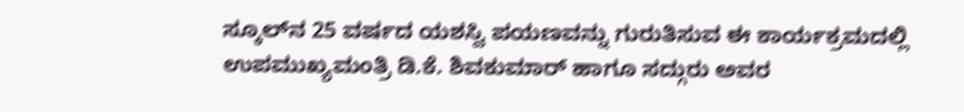ಸ್ಕೂಲ್‌ನ 25 ವರ್ಷದ ಯಶಸ್ವಿ ಪಯಣವನ್ನು ಗುರುತಿಸುವ ಈ ಕಾರ್ಯಕ್ರಮದಲ್ಲಿ ಉಪಮುಖ್ಯಮಂತ್ರಿ ಡಿ.ಕೆ. ಶಿವಕುಮಾರ್ ಹಾಗೂ ಸದ್ಗುರು ಅವರ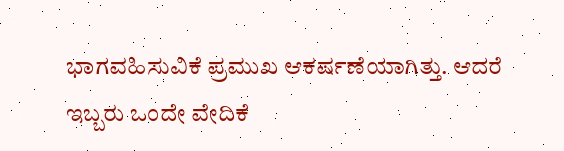ಭಾಗವಹಿಸುವಿಕೆ ಪ್ರಮುಖ ಆಕರ್ಷಣೆಯಾಗಿತ್ತು. ಆದರೆ ಇಬ್ಬರು ಒಂದೇ ವೇದಿಕೆ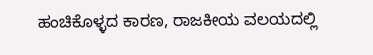ಹಂಚಿಕೊಳ್ಳದ ಕಾರಣ, ರಾಜಕೀಯ ವಲಯದಲ್ಲಿ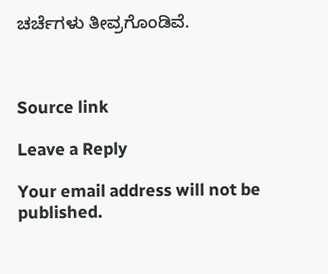ಚರ್ಚೆಗಳು ತೀವ್ರಗೊಂಡಿವೆ.



Source link

Leave a Reply

Your email address will not be published.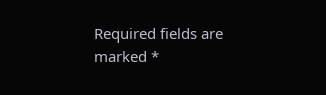Required fields are marked *